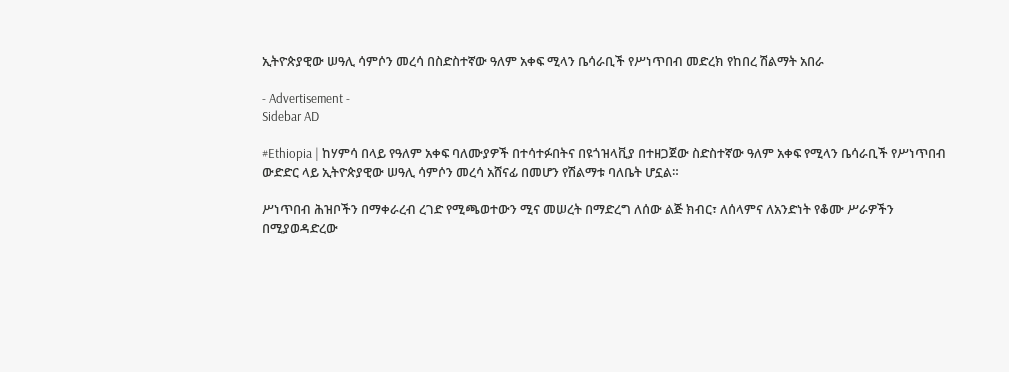ኢትዮጵያዊው ሠዓሊ ሳምሶን መረሳ በስድስተኛው ዓለም አቀፍ ሚላን ቤሳራቢች የሥነጥበብ መድረክ የከበረ ሽልማት አበራ

- Advertisement -
Sidebar AD

#Ethiopia | ከሃምሳ በላይ የዓለም አቀፍ ባለሙያዎች በተሳተፉበትና በዩጎዝላቪያ በተዘጋጀው ስድስተኛው ዓለም አቀፍ የሚላን ቤሳራቢች የሥነጥበብ ውድድር ላይ ኢትዮጵያዊው ሠዓሊ ሳምሶን መረሳ አሸናፊ በመሆን የሽልማቱ ባለቤት ሆኗል።

ሥነጥበብ ሕዝቦችን በማቀራረብ ረገድ የሚጫወተውን ሚና መሠረት በማድረግ ለሰው ልጅ ክብር፣ ለሰላምና ለአንድነት የቆሙ ሥራዎችን በሚያወዳድረው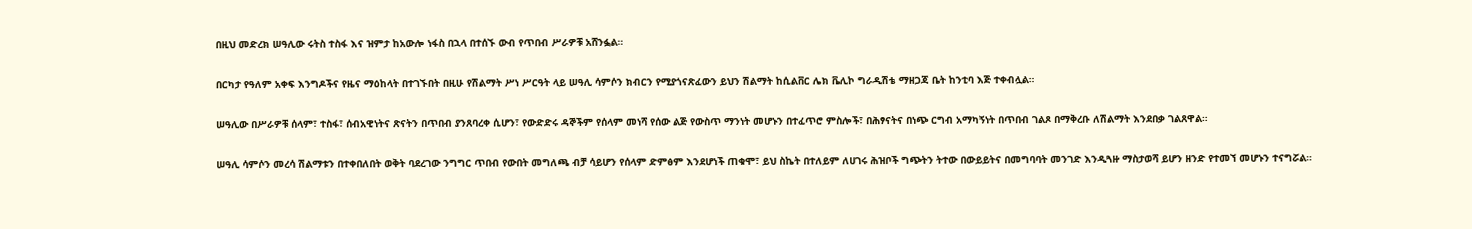በዚህ መድረክ ሠዓሊው ሩትስ ተስፋ እና ዝምታ ከአውሎ ነፋስ በኋላ በተሰኙ ውብ የጥበብ ሥራዎቹ አሸንፏል።

በርካታ የዓለም አቀፍ እንግዶችና የዜና ማዕከላት በተገኙበት በዚሁ የሽልማት ሥነ ሥርዓት ላይ ሠዓሊ ሳምሶን ክብርን የሚያጎናጽፈውን ይህን ሽልማት ከሲልቨር ሌክ ቬሊኮ ግራዲሽቴ ማዘጋጃ ቤት ከንቲባ እጅ ተቀብሏል።

ሠዓሊው በሥራዎቹ ሰላም፣ ተስፋ፣ ሰብአዊነትና ጽናትን በጥበብ ያንጸባረቀ ሲሆን፣ የውድድሩ ዳኞችም የሰላም መነሻ የሰው ልጅ የውስጥ ማንነት መሆኑን በተፈጥሮ ምስሎች፣ በሕፃናትና በነጭ ርግብ አማካኝነት በጥበብ ገልጾ በማቅረቡ ለሽልማት እንደበቃ ገልጸዋል።

ሠዓሊ ሳምሶን መረሳ ሽልማቱን በተቀበለበት ወቅት ባደረገው ንግግር ጥበብ የውበት መግለጫ ብቻ ሳይሆን የሰላም ድምፅም እንደሆነች ጠቁሞ፣ ይህ ስኬት በተለይም ለሀገሩ ሕዝቦች ግጭትን ትተው በውይይትና በመግባባት መንገድ እንዲጓዙ ማስታወሻ ይሆን ዘንድ የተመኘ መሆኑን ተናግሯል።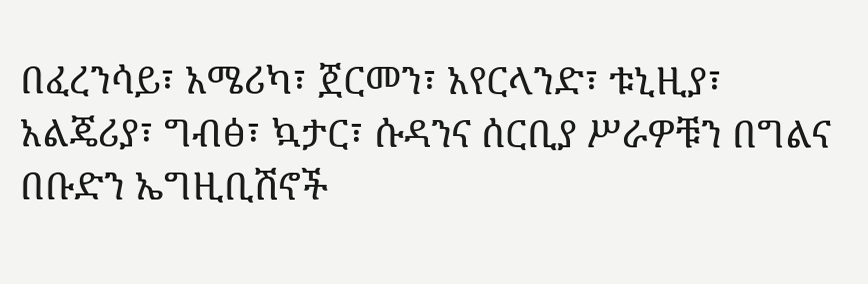በፈረንሳይ፣ አሜሪካ፣ ጀርመን፣ አየርላንድ፣ ቱኒዚያ፣ አልጄሪያ፣ ግብፅ፣ ኳታር፣ ሱዳንና ሰርቢያ ሥራዎቹን በግልና በቡድን ኤግዚቢሽኖች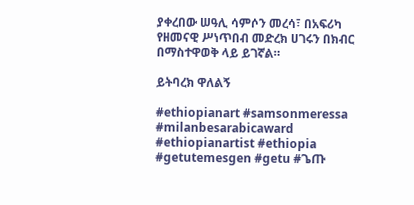ያቀረበው ሠዓሊ ሳምሶን መረሳ፣ በአፍሪካ የዘመናዊ ሥነጥበብ መድረክ ሀገሩን በክብር በማስተዋወቅ ላይ ይገኛል።

ይትባረክ ዋለልኝ

#ethiopianart #samsonmeressa #milanbesarabicaward #ethiopianartist #ethiopia #getutemesgen #getu #ጌጡ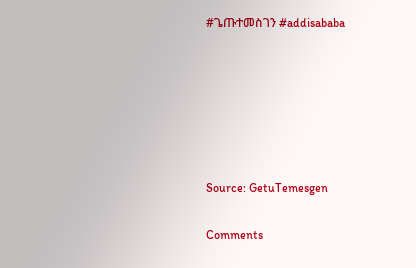#ጌጡተመስገን #addisababa






Source: GetuTemesgen

Comments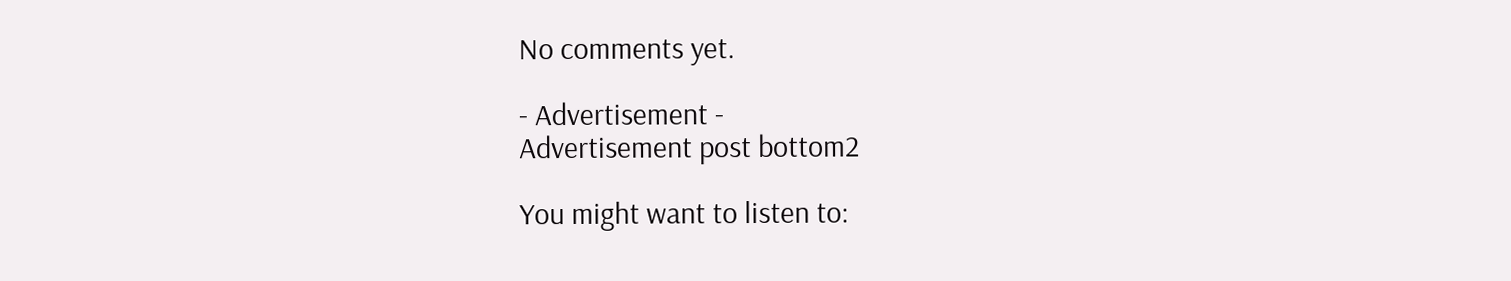No comments yet.

- Advertisement -
Advertisement post bottom2

You might want to listen to: